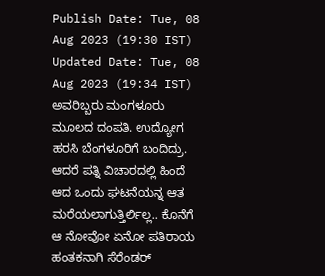Publish Date: Tue, 08 Aug 2023 (19:30 IST)
Updated Date: Tue, 08 Aug 2023 (19:34 IST)
ಅವರಿಬ್ಬರು ಮಂಗಳೂರು ಮೂಲದ ದಂಪತಿ. ಉದ್ಯೋಗ ಹರಸಿ ಬೆಂಗಳೂರಿಗೆ ಬಂದಿದ್ರು. ಆದರೆ ಪತ್ನಿ ವಿಚಾರದಲ್ಲಿ ಹಿಂದೆ ಆದ ಒಂದು ಘಟನೆಯನ್ನ ಆತ ಮರೆಯಲಾಗುತ್ತಿರ್ಲಿಲ್ಲ.. ಕೊನೆಗೆ ಆ ನೋವೋ ಏನೋ ಪತಿರಾಯ ಹಂತಕನಾಗಿ ಸೆರೆಂಡರ್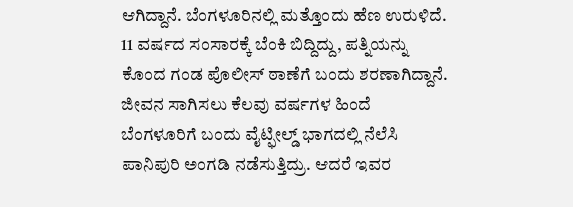ಆಗಿದ್ದಾನೆ. ಬೆಂಗಳೂರಿನಲ್ಲಿ ಮತ್ತೊಂದು ಹೆಣ ಉರುಳಿದೆ. 11 ವರ್ಷದ ಸಂಸಾರಕ್ಕೆ ಬೆಂಕಿ ಬಿದ್ದಿದ್ದು, ಪತ್ನಿಯನ್ನು ಕೊಂದ ಗಂಡ ಪೊಲೀಸ್ ಠಾಣೆಗೆ ಬಂದು ಶರಣಾಗಿದ್ದಾನೆ.
ಜೀವನ ಸಾಗಿಸಲು ಕೆಲವು ವರ್ಷಗಳ ಹಿಂದೆ ಬೆಂಗಳೂರಿಗೆ ಬಂದು ವೈಟ್ಫೀಲ್ಡ್ ಭಾಗದಲ್ಲಿ ನೆಲೆಸಿ ಪಾನಿಪುರಿ ಅಂಗಡಿ ನಡೆಸುತ್ತಿದ್ರು. ಆದರೆ ಇವರ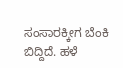ಸಂಸಾರಕ್ಕೀಗ ಬೆಂಕಿ ಬಿದ್ದಿದೆ. ಹಳೆ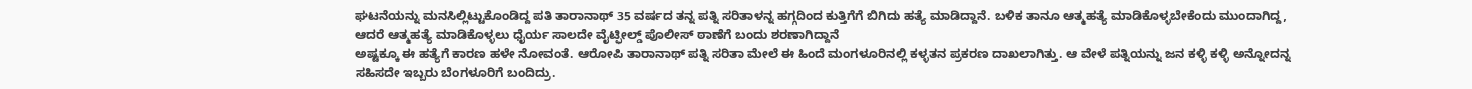ಘಟನೆಯನ್ನು ಮನಸಿಲ್ಲಿಟ್ಟುಕೊಂಡಿದ್ದ ಪತಿ ತಾರಾನಾಥ್ 35 ವರ್ಷದ ತನ್ನ ಪತ್ನಿ ಸರಿತಾಳನ್ನ ಹಗ್ಗದಿಂದ ಕುತ್ತಿಗೆಗೆ ಬಿಗಿದು ಹತ್ಯೆ ಮಾಡಿದ್ದಾನೆ. ಬಳಿಕ ತಾನೂ ಆತ್ಮಹತ್ಯೆ ಮಾಡಿಕೊಳ್ಳಬೇಕೆಂದು ಮುಂದಾಗಿದ್ದ, ಆದರೆ ಆತ್ಮಹತ್ಯೆ ಮಾಡಿಕೊಳ್ಳಲು ಧೈರ್ಯ ಸಾಲದೇ ವೈಟ್ಫೀಲ್ಡ್ ಪೊಲೀಸ್ ಠಾಣೆಗೆ ಬಂದು ಶರಣಾಗಿದ್ದಾನೆ
ಅಷ್ಟಕ್ಕೂ ಈ ಹತ್ಯೆಗೆ ಕಾರಣ ಹಳೇ ನೋವಂತೆ. ಆರೋಪಿ ತಾರಾನಾಥ್ ಪತ್ನಿ ಸರಿತಾ ಮೇಲೆ ಈ ಹಿಂದೆ ಮಂಗಳೂರಿನಲ್ಲಿ ಕಳ್ಳತನ ಪ್ರಕರಣ ದಾಖಲಾಗಿತ್ತು. ಆ ವೇಳೆ ಪತ್ನಿಯನ್ನು ಜನ ಕಳ್ಳಿ ಕಳ್ಳಿ ಅನ್ನೋದನ್ನ ಸಹಿಸದೇ ಇಬ್ಬರು ಬೆಂಗಳೂರಿಗೆ ಬಂದಿದ್ರು.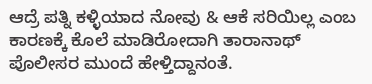ಆದ್ರೆ ಪತ್ನಿ ಕಳ್ಳಿಯಾದ ನೋವು & ಆಕೆ ಸರಿಯಿಲ್ಲ ಎಂಬ ಕಾರಣಕ್ಕೆ ಕೊಲೆ ಮಾಡಿರೋದಾಗಿ ತಾರಾನಾಥ್ ಪೊಲೀಸರ ಮುಂದೆ ಹೇಳ್ತಿದ್ದಾನಂತೆ.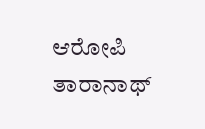ಆರೋಪಿ ತಾರಾನಾಥ್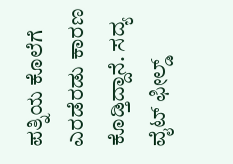ಪತ್ನಿಯ ಕೊಲೆಗೆ ಎರಡೆರಡು ಕಾರಣ ಕೊಡ್ತಿದ್ದಾನೆ. ಸದ್ಯ ವೈಟ್ ಫೀಲ್ಡ್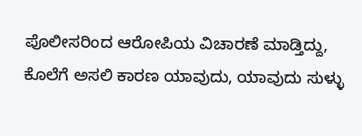ಪೊಲೀಸರಿಂದ ಆರೋಪಿಯ ವಿಚಾರಣೆ ಮಾಡ್ತಿದ್ದು, ಕೊಲೆಗೆ ಅಸಲಿ ಕಾರಣ ಯಾವುದು, ಯಾವುದು ಸುಳ್ಳು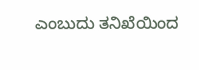ಎಂಬುದು ತನಿಖೆಯಿಂದ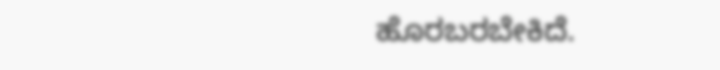ಹೊರಬರಬೇಕಿದೆ.